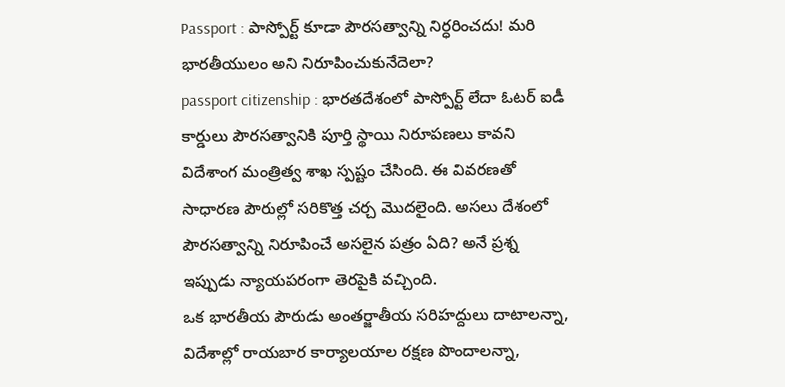Passport : పాస్పోర్ట్ కూడా పౌరసత్వాన్ని నిర్ధరించదు! మరి భారతీయులం అని నిరూపించుకునేదెలా?
passport citizenship : భారతదేశంలో పాస్పోర్ట్ లేదా ఓటర్ ఐడీ కార్డులు పౌరసత్వానికి పూర్తి స్థాయి నిరూపణలు కావని విదేశాంగ మంత్రిత్వ శాఖ స్పష్టం చేసింది. ఈ వివరణతో సాధారణ పౌరుల్లో సరికొత్త చర్చ మొదలైంది. అసలు దేశంలో పౌరసత్వాన్ని నిరూపించే అసలైన పత్రం ఏది? అనే ప్రశ్న ఇప్పుడు న్యాయపరంగా తెరపైకి వచ్చింది.
ఒక భారతీయ పౌరుడు అంతర్జాతీయ సరిహద్దులు దాటాలన్నా, విదేశాల్లో రాయబార కార్యాలయాల రక్షణ పొందాలన్నా,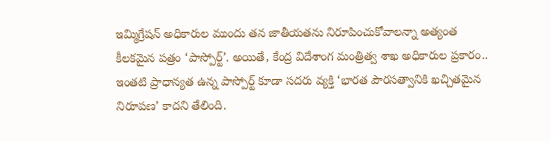ఇమ్మిగ్రేషన్ అధికారుల ముందు తన జాతీయతను నిరూపించుకోవాలన్నా అత్యంత కీలకమైన పత్రం ‘పాస్పోర్ట్’. అయితే, కేంద్ర విదేశాంగ మంత్రిత్వ శాఖ అధికారుల ప్రకారం.. ఇంతటి ప్రాధాన్యత ఉన్న పాస్పోర్ట్ కూడా సదరు వ్యక్తి ‘భారత పౌరసత్వానికి ఖచ్చితమైన నిరూపణ’ కాదని తేలింది.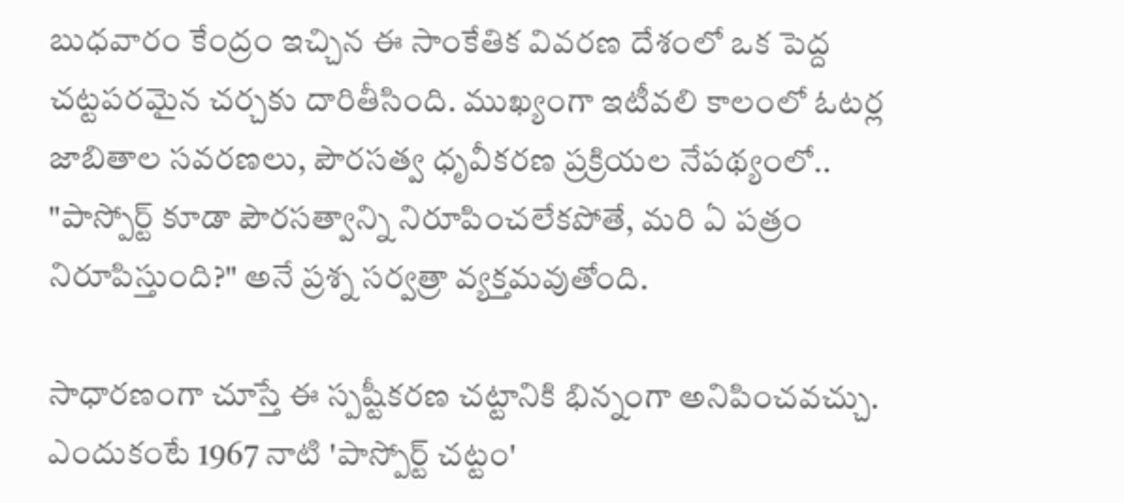బుధవారం కేంద్రం ఇచ్చిన ఈ సాంకేతిక వివరణ దేశంలో ఒక పెద్ద చట్టపరమైన చర్చకు దారితీసింది. ముఖ్యంగా ఇటీవలి కాలంలో ఓటర్ల జాబితాల సవరణలు, పౌరసత్వ ధృవీకరణ ప్రక్రియల నేపథ్యంలో.. "పాస్పోర్ట్ కూడా పౌరసత్వాన్ని నిరూపించలేకపోతే, మరి ఏ పత్రం నిరూపిస్తుంది?" అనే ప్రశ్న సర్వత్రా వ్యక్తమవుతోంది.

సాధారణంగా చూస్తే ఈ స్పష్టీకరణ చట్టానికి భిన్నంగా అనిపించవచ్చు. ఎందుకంటే 1967 నాటి 'పాస్పోర్ట్ చట్టం'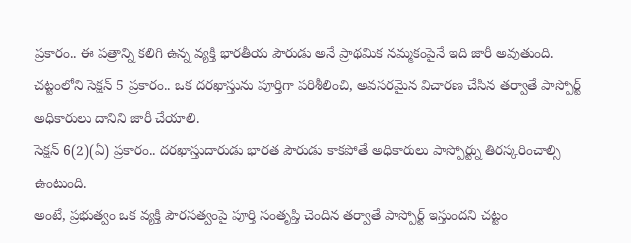ప్రకారం.. ఈ పత్రాన్ని కలిగి ఉన్న వ్యక్తి భారతీయ పౌరుడు అనే ప్రాథమిక నమ్మకంపైనే ఇది జారీ అవుతుంది.
చట్టంలోని సెక్షన్ 5 ప్రకారం.. ఒక దరఖాస్తును పూర్తిగా పరిశీలించి, అవసరమైన విచారణ చేసిన తర్వాతే పాస్పోర్ట్ అధికారులు దానిని జారీ చేయాలి.
సెక్షన్ 6(2)(ఏ) ప్రకారం.. దరఖాస్తుదారుడు భారత పౌరుడు కాకపోతే అధికారులు పాస్పోర్ట్ను తిరస్కరించాల్సి ఉంటుంది.
అంటే, ప్రభుత్వం ఒక వ్యక్తి పౌరసత్వంపై పూర్తి సంతృప్తి చెందిన తర్వాతే పాస్పోర్ట్ ఇస్తుందని చట్టం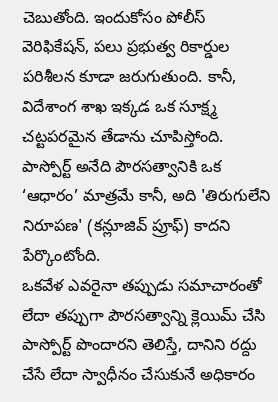చెబుతోంది. ఇందుకోసం పోలీస్ వెరిఫికేషన్, పలు ప్రభుత్వ రికార్డుల పరిశీలన కూడా జరుగుతుంది. కానీ, విదేశాంగ శాఖ ఇక్కడ ఒక సూక్ష్మ చట్టపరమైన తేడాను చూపిస్తోంది. పాస్పోర్ట్ అనేది పౌరసత్వానికి ఒక ‘ఆధారం’ మాత్రమే కానీ, అది 'తిరుగులేని నిరూపణ' (కన్లూజివ్ ప్రూఫ్) కాదని పేర్కొంటోంది.
ఒకవేళ ఎవరైనా తప్పుడు సమాచారంతో లేదా తప్పుగా పౌరసత్వాన్ని క్లెయిమ్ చేసి పాస్పోర్ట్ పొందారని తెలిస్తే, దానిని రద్దు చేసే లేదా స్వాధీనం చేసుకునే అధికారం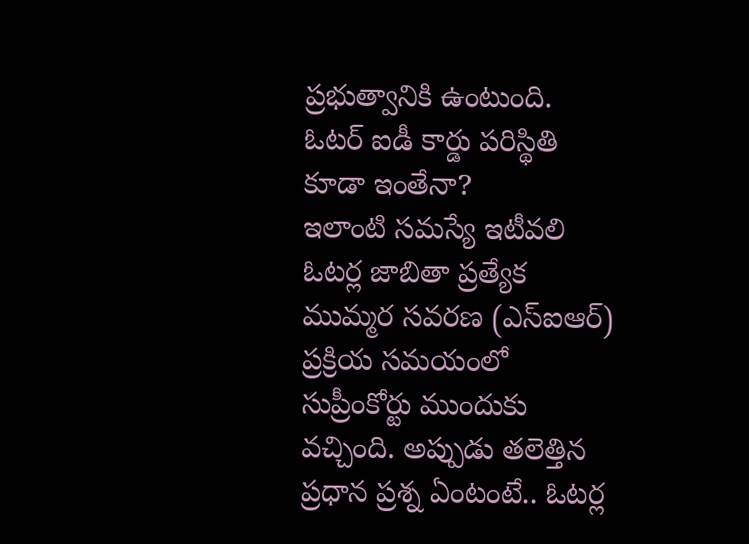ప్రభుత్వానికి ఉంటుంది.
ఓటర్ ఐడీ కార్డు పరిస్థితి కూడా ఇంతేనా?
ఇలాంటి సమస్యే ఇటీవలి ఓటర్ల జాబితా ప్రత్యేక ముమ్మర సవరణ (ఎస్ఐఆర్) ప్రక్రియ సమయంలో సుప్రీంకోర్టు ముందుకు వచ్చింది. అప్పుడు తలెత్తిన ప్రధాన ప్రశ్న ఏంటంటే.. ఓటర్ల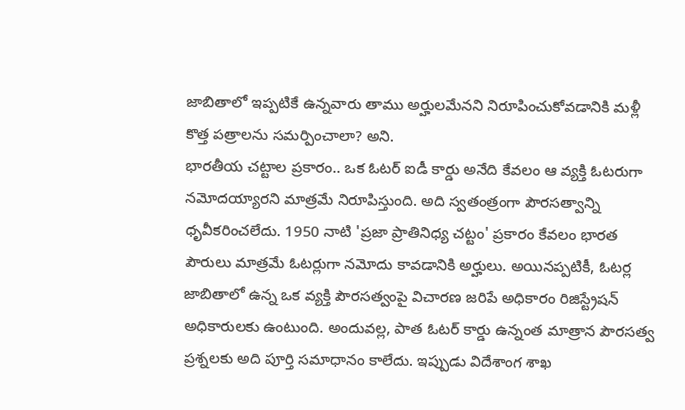జాబితాలో ఇప్పటికే ఉన్నవారు తాము అర్హులమేనని నిరూపించుకోవడానికి మళ్లీ కొత్త పత్రాలను సమర్పించాలా? అని.
భారతీయ చట్టాల ప్రకారం.. ఒక ఓటర్ ఐడీ కార్డు అనేది కేవలం ఆ వ్యక్తి ఓటరుగా నమోదయ్యారని మాత్రమే నిరూపిస్తుంది. అది స్వతంత్రంగా పౌరసత్వాన్ని ధృవీకరించలేదు. 1950 నాటి 'ప్రజా ప్రాతినిధ్య చట్టం' ప్రకారం కేవలం భారత పౌరులు మాత్రమే ఓటర్లుగా నమోదు కావడానికి అర్హులు. అయినప్పటికీ, ఓటర్ల జాబితాలో ఉన్న ఒక వ్యక్తి పౌరసత్వంపై విచారణ జరిపే అధికారం రిజిస్ట్రేషన్ అధికారులకు ఉంటుంది. అందువల్ల, పాత ఓటర్ కార్డు ఉన్నంత మాత్రాన పౌరసత్వ ప్రశ్నలకు అది పూర్తి సమాధానం కాలేదు. ఇప్పుడు విదేశాంగ శాఖ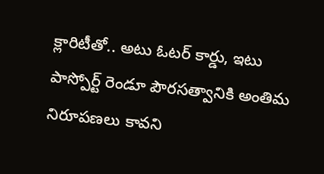క్లారిటీతో.. అటు ఓటర్ కార్డు, ఇటు పాస్పోర్ట్ రెండూ పౌరసత్వానికి అంతిమ నిరూపణలు కావని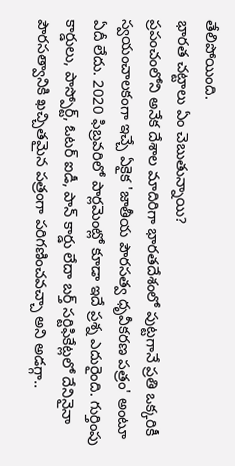తేలిపోయింది.
భారత చట్టాలు ఏం చెబుతున్నాయి?
ప్రపంచంలోని అనేక దేశాల మాదిరిగా భారతదేశంలో పుట్టగానే ప్రతి ఒక్కరికీ స్వయంచాలకంగా ఇచ్చే ఏకైక 'జాతీయ పౌరసత్వ ధృవీకరణ పత్రం' అంటూ ఏదీ లేదు. 2020 ఫిబ్రవరిలో పార్లమెంట్లో కూడా ఇదే ప్రశ్న ఎదురైంది. గుర్తింపు కార్డులు, పాస్పోర్ట్, ఓటర్ ఐడీ, పాన్ కార్డు లేదా బర్త్ సర్టిఫికేట్లలో దేనినైనా పౌరసత్వానికి ఖచ్చితమైన పత్రంగా పరిగణించవచ్చా అని అడగ్గా..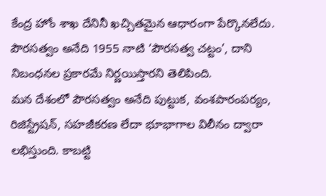కేంద్ర హోం శాఖ దేనినీ ఖచ్చితమైన ఆధారంగా పేర్కొనలేదు. పౌరసత్వం అనేది 1955 నాటి ‘పౌరసత్వ చట్టం’, దాని నిబంధనల ప్రకారమే నిర్ణయిస్తారని తెలిపింది.
మన దేశంలో పౌరసత్వం అనేది పుట్టుక, వంశపారంపర్యం, రిజిస్ట్రేషన్, సహజీకరణ లేదా భూభాగాల విలీనం ద్వారా లభిస్తుంది. కాబట్టి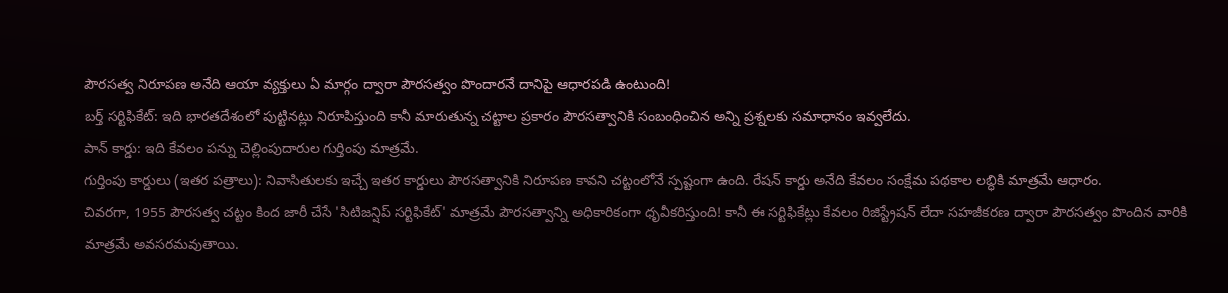పౌరసత్వ నిరూపణ అనేది ఆయా వ్యక్తులు ఏ మార్గం ద్వారా పౌరసత్వం పొందారనే దానిపై ఆధారపడి ఉంటుంది!
బర్త్ సర్టిఫికేట్: ఇది భారతదేశంలో పుట్టినట్లు నిరూపిస్తుంది కానీ మారుతున్న చట్టాల ప్రకారం పౌరసత్వానికి సంబంధించిన అన్ని ప్రశ్నలకు సమాధానం ఇవ్వలేదు.
పాన్ కార్డు: ఇది కేవలం పన్ను చెల్లింపుదారుల గుర్తింపు మాత్రమే.
గుర్తింపు కార్డులు (ఇతర పత్రాలు): నివాసితులకు ఇచ్చే ఇతర కార్డులు పౌరసత్వానికి నిరూపణ కావని చట్టంలోనే స్పష్టంగా ఉంది. రేషన్ కార్డు అనేది కేవలం సంక్షేమ పథకాల లబ్ధికి మాత్రమే ఆధారం.
చివరగా, 1955 పౌరసత్వ చట్టం కింద జారీ చేసే 'సిటిజన్షిప్ సర్టిఫికేట్' మాత్రమే పౌరసత్వాన్ని అధికారికంగా ధృవీకరిస్తుంది! కానీ ఈ సర్టిఫికేట్లు కేవలం రిజిస్ట్రేషన్ లేదా సహజీకరణ ద్వారా పౌరసత్వం పొందిన వారికి మాత్రమే అవసరమవుతాయి.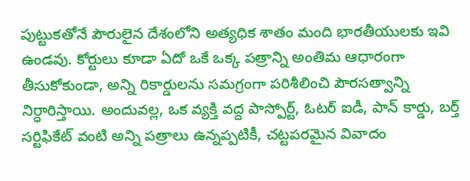పుట్టుకతోనే పౌరులైన దేశంలోని అత్యధిక శాతం మంది భారతీయులకు ఇవి ఉండవు. కోర్టులు కూడా ఏదో ఒకే ఒక్క పత్రాన్ని అంతిమ ఆధారంగా తీసుకోకుండా, అన్ని రికార్డులను సమగ్రంగా పరిశీలించి పౌరసత్వాన్ని నిర్ధారిస్తాయి. అందువల్ల, ఒక వ్యక్తి వద్ద పాస్పోర్ట్, ఓటర్ ఐడీ, పాన్ కార్డు, బర్త్ సర్టిఫికేట్ వంటి అన్ని పత్రాలు ఉన్నప్పటికీ, చట్టపరమైన వివాదం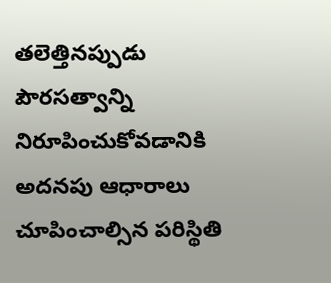తలెత్తినప్పుడు పౌరసత్వాన్ని నిరూపించుకోవడానికి అదనపు ఆధారాలు చూపించాల్సిన పరిస్థితి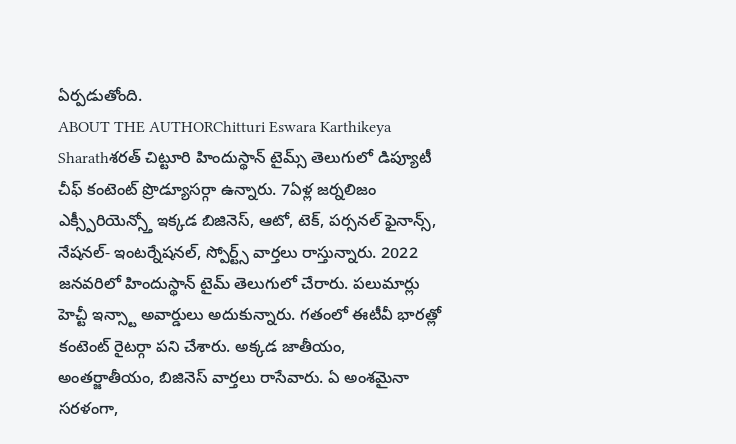ఏర్పడుతోంది.
ABOUT THE AUTHORChitturi Eswara Karthikeya Sharathశరత్ చిట్టూరి హిందుస్థాన్ టైమ్స్ తెలుగులో డిప్యూటీ చీఫ్ కంటెంట్ ప్రొడ్యూసర్గా ఉన్నారు. 7ఏళ్ల జర్నలిజం ఎక్స్పీరియెన్స్తో ఇక్కడ బిజినెస్, ఆటో, టెక్, పర్సనల్ ఫైనాన్స్, నేషనల్- ఇంటర్నేషనల్, స్పోర్ట్స్ వార్తలు రాస్తున్నారు. 2022 జనవరిలో హిందుస్థాన్ టైమ్ తెలుగులో చేరారు. పలుమార్లు హెచ్టీ ఇన్స్టా అవార్డులు అదుకున్నారు. గతంలో ఈటీవీ భారత్లో కంటెంట్ రైటర్గా పని చేశారు. అక్కడ జాతీయం, అంతర్జాతీయం, బిజినెస్ వార్తలు రాసేవారు. ఏ అంశమైనా సరళంగా,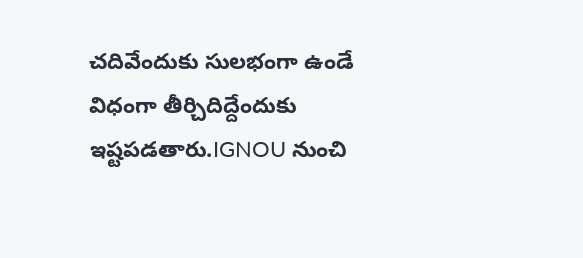చదివేందుకు సులభంగా ఉండే విధంగా తీర్చిదిద్దేందుకు ఇష్టపడతారు.IGNOU నుంచి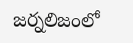జర్నలిజంలో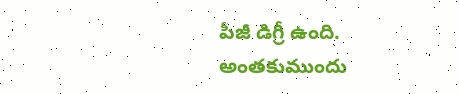పీజీ డిగ్రీ ఉంది. అంతకుముందు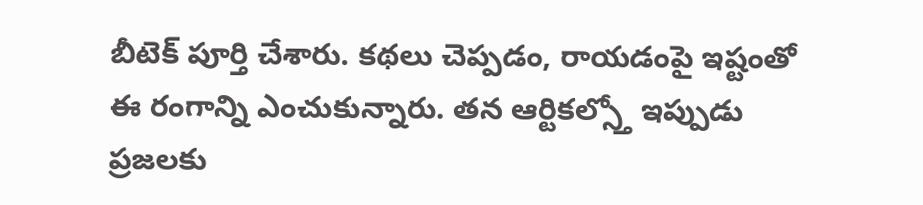బీటెక్ పూర్తి చేశారు. కథలు చెప్పడం, రాయడంపై ఇష్టంతో ఈ రంగాన్ని ఎంచుకున్నారు. తన ఆర్టికల్స్తో ఇప్పుడు ప్రజలకు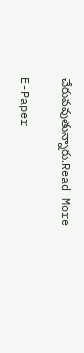చేరువవుతున్నారు.Read More

E-Paper